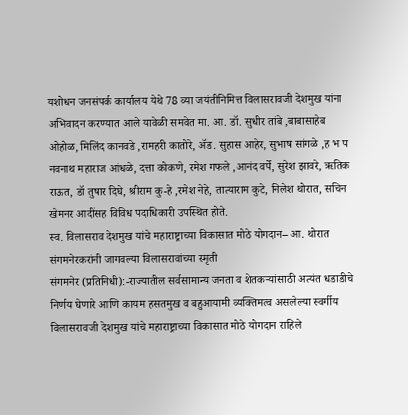यशोधन जनसंपर्क कार्यालय येथे 78 व्या जयंतीनिमित्त विलासरावजी देशमुख यांना अभिवादन करण्यात आले यावेळी समवेत मा. आ. डॉ. सुधीर तांबे ,बाबासाहेब ओहोळ, मिलिंद कानवडे ,रामहरी कातोरे, ॲड. सुहास आहेर, सुभाष सांगळे ,ह भ प नवनाथ महाराज आंधळे, दत्ता कोकणे, रमेश गफले ,आनंद वर्पे, सुरेश झावरे, ऋतिक राऊत, डॉ तुषार दिघे, श्रीराम कु-हे ,रमेश नेहे, तात्याराम कुटे, निलेश थोरात, सचिन खेमनर आदींसह विविध पदाधिकारी उपस्थित होते.
स्व. विलासराव देशमुख यांचे महाराष्ट्राच्या विकासात मोठे योगदान– आ. थोरात संगमनेरकरांनी जागवल्या विलासरावांच्या स्मृती
संगमनेर (प्रतिनिधी):-राज्यातील सर्वसामान्य जनता व शेतकऱ्यांसाठी अत्यंत धडाडीचे निर्णय घेणारे आणि कायम हसतमुख व बहुआयामी व्यक्तिमत्व असलेल्या स्वर्गीय विलासरावजी देशमुख यांचे महाराष्ट्राच्या विकासात मोठे योगदान राहिले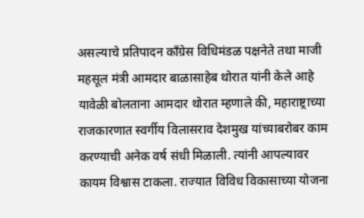असल्याचे प्रतिपादन काँग्रेस विधिमंडळ पक्षनेते तथा माजी महसूल मंत्री आमदार बाळासाहेब थोरात यांनी केले आहे
यावेळी बोलताना आमदार थोरात म्हणाले की, महाराष्ट्राच्या राजकारणात स्वर्गीय विलासराव देशमुख यांच्याबरोबर काम करण्याची अनेक वर्ष संधी मिळाली. त्यांनी आपल्यावर कायम विश्वास टाकला. राज्यात विविध विकासाच्या योजना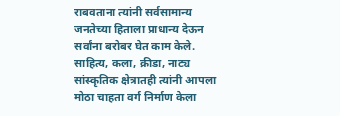राबवताना त्यांनी सर्वसामान्य जनतेच्या हिताला प्राधान्य देऊन सर्वांना बरोबर घेत काम केले.
साहित्य, कला, क्रीडा, नाट्य सांस्कृतिक क्षेत्रातही त्यांनी आपला मोठा चाहता वर्ग निर्माण केला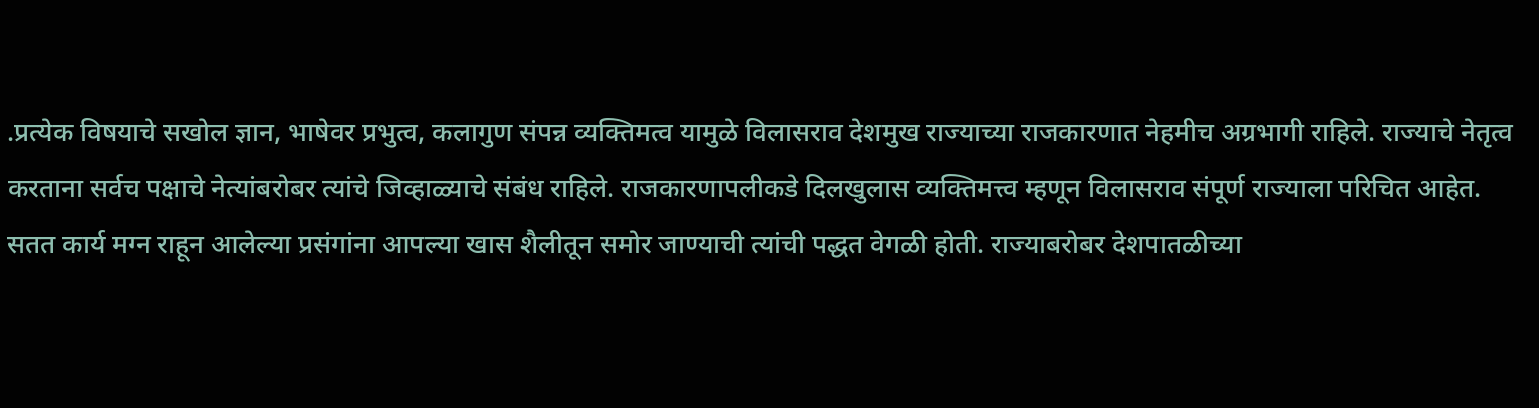.प्रत्येक विषयाचे सखोल ज्ञान, भाषेवर प्रभुत्व, कलागुण संपन्न व्यक्तिमत्व यामुळे विलासराव देशमुख राज्याच्या राजकारणात नेहमीच अग्रभागी राहिले. राज्याचे नेतृत्व करताना सर्वच पक्षाचे नेत्यांबरोबर त्यांचे जिव्हाळ्याचे संबंध राहिले. राजकारणापलीकडे दिलखुलास व्यक्तिमत्त्व म्हणून विलासराव संपूर्ण राज्याला परिचित आहेत.
सतत कार्य मग्न राहून आलेल्या प्रसंगांना आपल्या खास शैलीतून समोर जाण्याची त्यांची पद्धत वेगळी होती. राज्याबरोबर देशपातळीच्या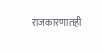राजकारणातही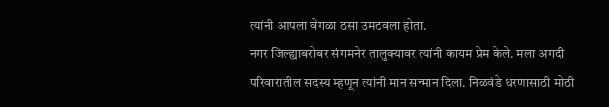त्यांनी आपला वेगळा ठसा उमटवला होता.
नगर जिल्ह्याबरोबर संगमनेर तालुक्यावर त्यांनी कायम प्रेम केले. मला अगदी परिवारातील सदस्य म्हणून त्यांनी मान सन्मान दिला. निळवंडे धरणासाठी मोठी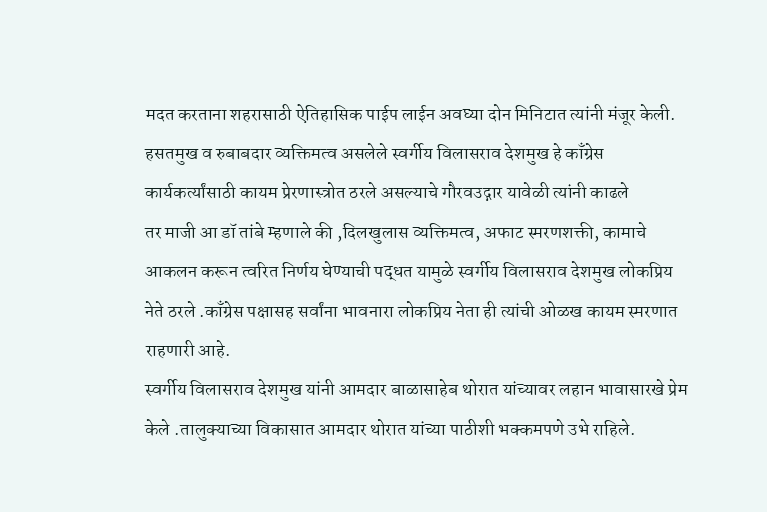मदत करताना शहरासाठी ऐतिहासिक पाईप लाईन अवघ्या दोन मिनिटात त्यांनी मंजूर केली. हसतमुख व रुबाबदार व्यक्तिमत्व असलेले स्वर्गीय विलासराव देशमुख हे काँग्रेस कार्यकर्त्यांसाठी कायम प्रेरणास्त्रोत ठरले असल्याचे गौरवउद्गार यावेळी त्यांनी काढले
तर माजी आ डॉ तांबे म्हणाले की ,दिलखुलास व्यक्तिमत्व, अफाट स्मरणशक्ती, कामाचे आकलन करून त्वरित निर्णय घेण्याची पद्धत यामुळे स्वर्गीय विलासराव देशमुख लोकप्रिय नेते ठरले .काँग्रेस पक्षासह सर्वांना भावनारा लोकप्रिय नेता ही त्यांची ओळख कायम स्मरणात राहणारी आहे.
स्वर्गीय विलासराव देशमुख यांनी आमदार बाळासाहेब थोरात यांच्यावर लहान भावासारखे प्रेम केले .तालुक्याच्या विकासात आमदार थोरात यांच्या पाठीशी भक्कमपणे उभे राहिले.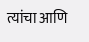त्यांचा आणि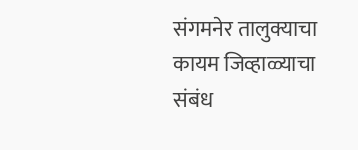संगमनेर तालुक्याचा कायम जिव्हाळ्याचा संबंध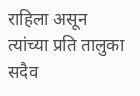राहिला असून त्यांच्या प्रति तालुका सदैव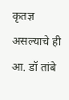कृतज्ञ असल्याचे ही आ. डॉ तांबे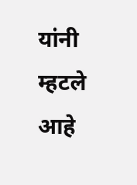यांनी म्हटले आहे